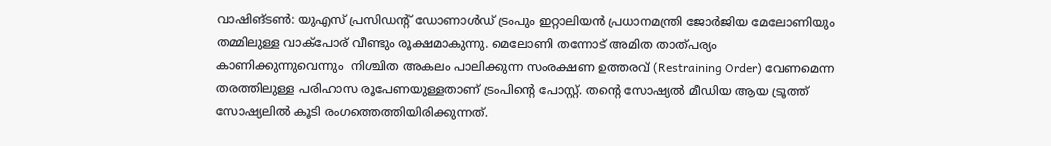വാഷിങ്ടൺ: യുഎസ് പ്രസിഡന്റ് ഡോണാൾഡ് ട്രംപും ഇറ്റാലിയൻ പ്രധാനമന്ത്രി ജോർജിയ മേലോണിയും തമ്മിലുള്ള വാക്പോര് വീണ്ടും രൂക്ഷമാകുന്നു. മെലോണി തന്നോട് അമിത താത്പര്യം കാണിക്കുന്നുവെന്നും  നിശ്ചിത അകലം പാലിക്കുന്ന സംരക്ഷണ ഉത്തരവ്‌ (Restraining Order) വേണമെന്ന തരത്തിലുള്ള പരിഹാസ രൂപേണയുള്ളതാണ് ട്രംപിന്റെ പോസ്റ്റ്. തന്റെ സോഷ്യൽ മീഡിയ ആയ ട്രൂത്ത് സോഷ്യലിൽ കൂടി രംഗത്തെത്തിയിരിക്കുന്നത്.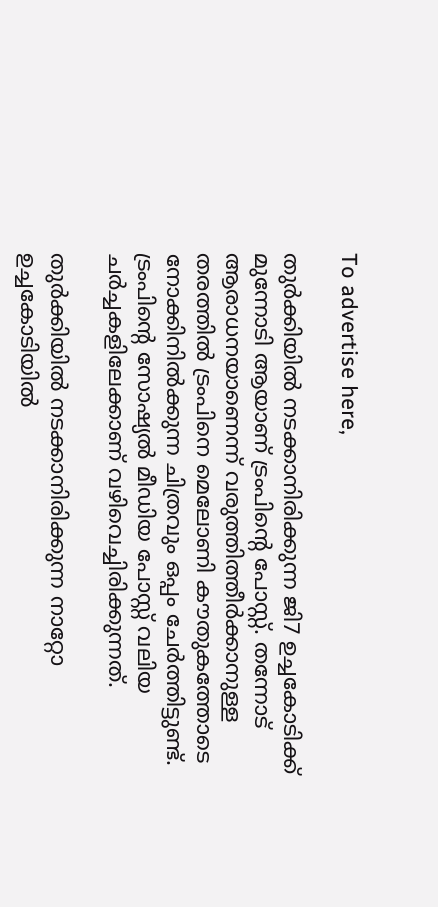To advertise here,

തുർക്കിയിൽ നടക്കാനിരിക്കുന്ന ജി7 ഉച്ചകോടിക്ക് മുന്നോടി ആയാണ് ട്രംപിന്റെ പോസ്റ്റ്. തന്നോട് ആരാധനയാണെന്ന് വരുത്തിത്തീർക്കാനുള്ള തരത്തിൽ ട്രംപിനെ മെലോണി കൗതുകത്തോടെ നോക്കിനിൽക്കുന്ന ചിത്രവും ഒപ്പം ചേർത്തിട്ടുണ്ട്. ട്രംപിന്റെ സോഷ്യൽ മീഡിയ പോസ്റ്റ് വലിയ ചർച്ചകളിലേക്കാണ് വഴിവെച്ചിരിക്കുന്നത്.

തുർക്കിയിൽ നടക്കാനിരിക്കുന്ന നാറ്റോ ഉച്ചകോടിയിൽ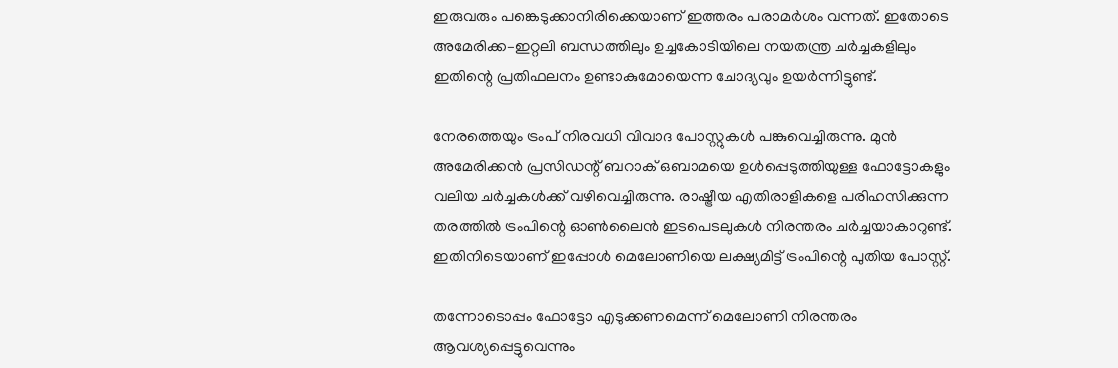ഇരുവരും പങ്കെടുക്കാനിരിക്കെയാണ് ഇത്തരം പരാമർശം വന്നത്. ഇതോടെ അമേരിക്ക–ഇറ്റലി ബന്ധത്തിലും ഉച്ചകോടിയിലെ നയതന്ത്ര ചർച്ചകളിലും ഇതിന്റെ പ്രതിഫലനം ഉണ്ടാകുമോയെന്ന ചോദ്യവും ഉയർന്നിട്ടുണ്ട്.

നേരത്തെയും ട്രംപ് നിരവധി വിവാദ പോസ്റ്റുകൾ പങ്കുവെച്ചിരുന്നു. മുൻ അമേരിക്കൻ പ്രസിഡന്റ് ബറാക് ഒബാമയെ ഉൾപ്പെടുത്തിയുള്ള ഫോട്ടോകളും വലിയ ചർച്ചകൾക്ക് വഴിവെച്ചിരുന്നു. രാഷ്ട്രീയ എതിരാളികളെ പരിഹസിക്കുന്ന തരത്തിൽ ട്രംപിന്റെ ഓൺലൈൻ ഇടപെടലുകൾ നിരന്തരം ചർച്ചയാകാറുണ്ട്. ഇതിനിടെയാണ് ഇപ്പോൾ മെലോണിയെ ലക്ഷ്യമിട്ട് ട്രംപിന്റെ പുതിയ പോസ്റ്റ്.

തന്നോടൊപ്പം ഫോട്ടോ എടുക്കണമെന്ന് മെലോണി നിരന്തരം ആവശ്യപ്പെട്ടുവെന്നും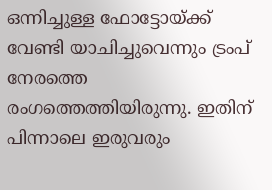ഒന്നിച്ചുള്ള ഫോട്ടോയ്ക്ക് വേണ്ടി യാചിച്ചുവെന്നും ട്രംപ് നേരത്തെ രംഗത്തെത്തിയിരുന്നു. ഇതിന് പിന്നാലെ ഇരുവരും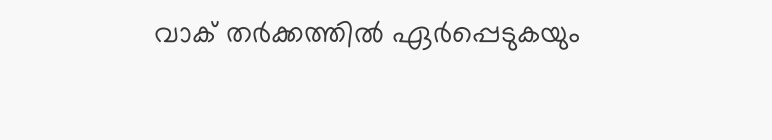വാക് തർക്കത്തിൽ ഏർപ്പെടുകയും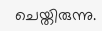ചെയ്തിരുന്നു.